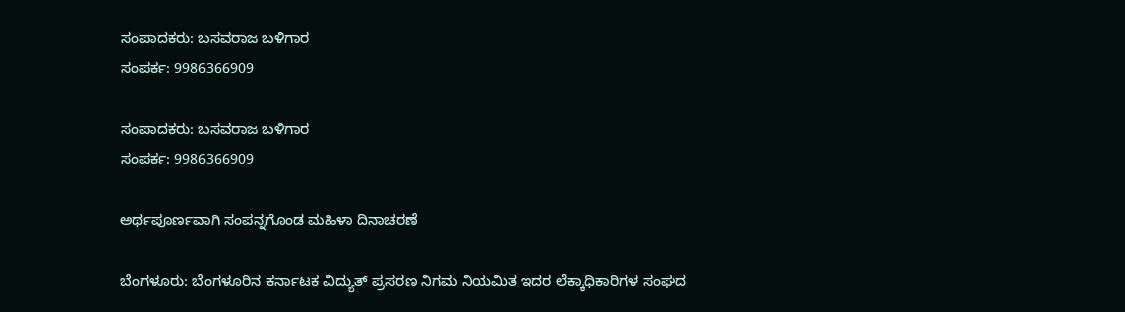ಸಂಪಾದಕರು: ಬಸವರಾಜ ಬಳಿಗಾರ
ಸಂಪರ್ಕ: 9986366909

ಸಂಪಾದಕರು: ಬಸವರಾಜ ಬಳಿಗಾರ
ಸಂಪರ್ಕ: 9986366909

ಅರ್ಥಪೂರ್ಣವಾಗಿ ಸಂಪನ್ನಗೊಂಡ ಮಹಿಳಾ ದಿನಾಚರಣೆ

ಬೆಂಗಳೂರು: ಬೆಂಗಳೂರಿನ ಕರ್ನಾಟಕ ವಿದ್ಯುತ್ ಪ್ರಸರಣ ನಿಗಮ ನಿಯಮಿತ ಇದರ ಲೆಕ್ಕಾಧಿಕಾರಿಗಳ ಸಂಘದ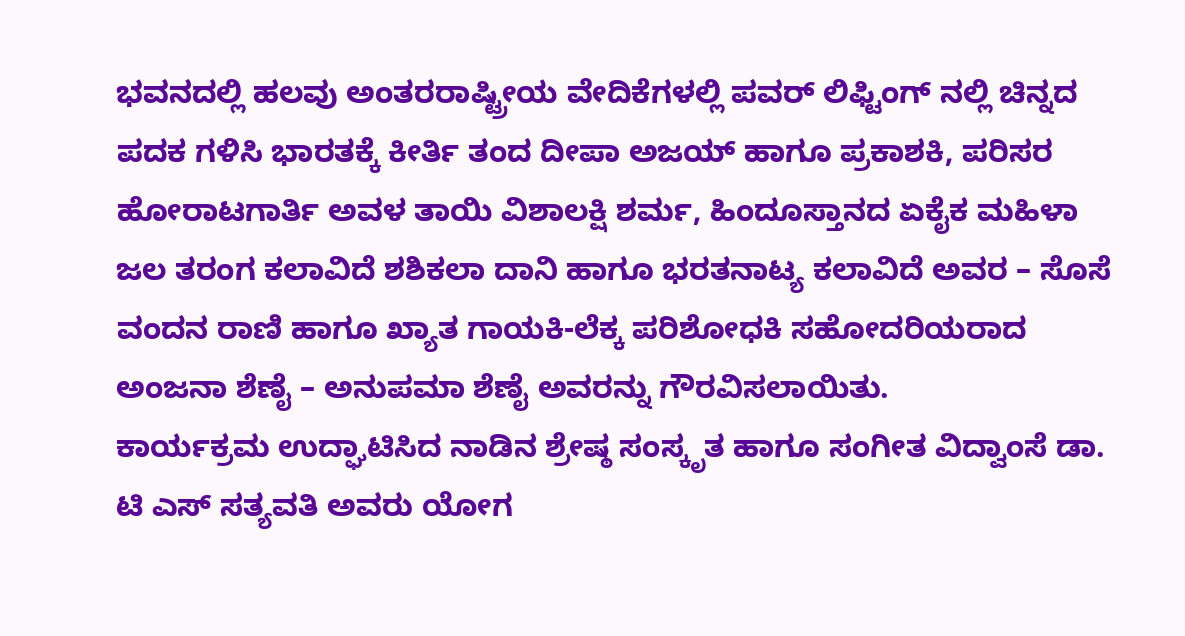ಭವನದಲ್ಲಿ ಹಲವು ಅಂತರರಾಷ್ಟ್ರೀಯ ವೇದಿಕೆಗಳಲ್ಲಿ ಪವರ್ ಲಿಫ್ಟಿಂಗ್ ನಲ್ಲಿ ಚಿನ್ನದ ಪದಕ ಗಳಿಸಿ ಭಾರತಕ್ಕೆ ಕೀರ್ತಿ ತಂದ ದೀಪಾ ಅಜಯ್ ಹಾಗೂ ಪ್ರಕಾಶಕಿ, ಪರಿಸರ ಹೋರಾಟಗಾರ್ತಿ ಅವಳ ತಾಯಿ ವಿಶಾಲಕ್ಷಿ ಶರ್ಮ, ಹಿಂದೂಸ್ತಾನದ ಏಕೈಕ ಮಹಿಳಾ ಜಲ ತರಂಗ ಕಲಾವಿದೆ ಶಶಿಕಲಾ ದಾನಿ ಹಾಗೂ ಭರತನಾಟ್ಯ ಕಲಾವಿದೆ ಅವರ – ಸೊಸೆ ವಂದನ ರಾಣಿ ಹಾಗೂ ಖ್ಯಾತ ಗಾಯಕಿ-ಲೆಕ್ಕ ಪರಿಶೋಧಕಿ ಸಹೋದರಿಯರಾದ ಅಂಜನಾ ಶೆಣೈ – ಅನುಪಮಾ ಶೆಣೈ ಅವರನ್ನು ಗೌರವಿಸಲಾಯಿತು.
ಕಾರ್ಯಕ್ರಮ ಉದ್ಘಾಟಿಸಿದ ನಾಡಿನ ಶ್ರೇಷ್ಠ ಸಂಸ್ಕೃತ ಹಾಗೂ ಸಂಗೀತ ವಿದ್ವಾಂಸೆ ಡಾ. ಟಿ ಎಸ್ ಸತ್ಯವತಿ ಅವರು ಯೋಗ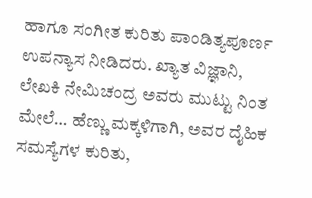ಹಾಗೂ ಸಂಗೀತ ಕುರಿತು ಪಾಂಡಿತ್ಯಪೂರ್ಣ ಉಪನ್ಯಾಸ ನೀಡಿದರು. ಖ್ಯಾತ ವಿಜ್ಞಾನಿ, ಲೇಖಕಿ ನೇಮಿಚಂದ್ರ ಅವರು ಮುಟ್ಟು ನಿಂತ ಮೇಲೆ… ಹೆಣ್ಣು ಮಕ್ಕಳಿಗಾಗಿ, ಅವರ ದೈಹಿಕ ಸಮಸ್ಯೆಗಳ ಕುರಿತು,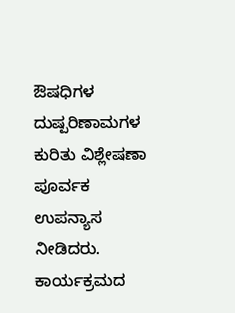ಔಷಧಿಗಳ ದುಷ್ಪರಿಣಾಮಗಳ ಕುರಿತು ವಿಶ್ಲೇಷಣಾ ಪೂರ್ವಕ ಉಪನ್ಯಾಸ ನೀಡಿದರು. ಕಾರ್ಯಕ್ರಮದ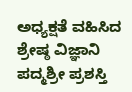ಅಧ್ಯಕ್ಷತೆ ವಹಿಸಿದ ಶ್ರೇಷ್ಠ ವಿಜ್ಞಾನಿ ಪದ್ಮಶ್ರೀ ಪ್ರಶಸ್ತಿ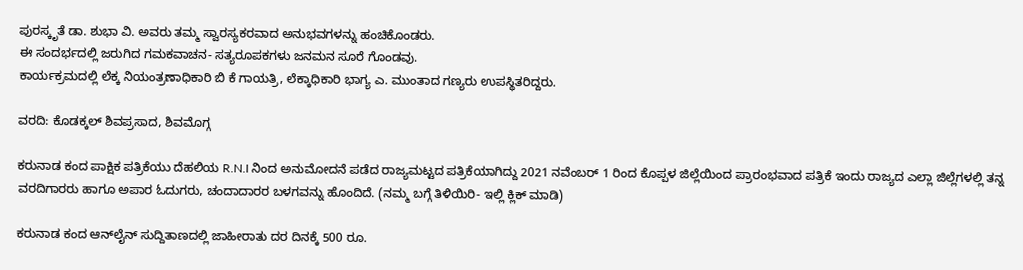ಪುರಸ್ಕೃತೆ ಡಾ. ಶುಭಾ ವಿ. ಅವರು ತಮ್ಮ ಸ್ವಾರಸ್ಯಕರವಾದ ಅನುಭವಗಳನ್ನು ಹಂಚಿಕೊಂಡರು.
ಈ ಸಂದರ್ಭದಲ್ಲಿ ಜರುಗಿದ ಗಮಕವಾಚನ- ಸತ್ಯರೂಪಕಗಳು ಜನಮನ ಸೂರೆ ಗೊಂಡವು.
ಕಾರ್ಯಕ್ರಮದಲ್ಲಿ ಲೆಕ್ಕ ನಿಯಂತ್ರಣಾಧಿಕಾರಿ ಬಿ ಕೆ ಗಾಯತ್ರಿ, ಲೆಕ್ಕಾಧಿಕಾರಿ ಭಾಗ್ಯ ಎ. ಮುಂತಾದ ಗಣ್ಯರು ಉಪಸ್ಥಿತರಿದ್ದರು.

ವರದಿ: ಕೊಡಕ್ಕಲ್ ಶಿವಪ್ರಸಾದ, ಶಿವಮೊಗ್ಗ

ಕರುನಾಡ ಕಂದ ಪಾಕ್ಷಿಕ ಪತ್ರಿಕೆಯು ದೆಹಲಿಯ R.N.I ನಿಂದ ಅನುಮೋದನೆ ಪಡೆದ ರಾಜ್ಯಮಟ್ಟದ ಪತ್ರಿಕೆಯಾಗಿದ್ದು 2021 ನವೆಂಬರ್ 1 ರಿಂದ ಕೊಪ್ಪಳ ಜಿಲ್ಲೆಯಿಂದ ಪ್ರಾರಂಭವಾದ ಪತ್ರಿಕೆ ಇಂದು ರಾಜ್ಯದ ಎಲ್ಲಾ ಜಿಲ್ಲೆಗಳಲ್ಲಿ ತನ್ನ ವರದಿಗಾರರು ಹಾಗೂ ಅಪಾರ ಓದುಗರು, ಚಂದಾದಾರರ ಬಳಗವನ್ನು ಹೊಂದಿದೆ. (ನಮ್ಮ ಬಗ್ಗೆ ತಿಳಿಯಿರಿ- ಇಲ್ಲಿ ಕ್ಲಿಕ್‌ ಮಾಡಿ)

ಕರುನಾಡ ಕಂದ ಆನ್‌ಲೈನ್‌ ಸುದ್ದಿತಾಣದಲ್ಲಿ ಜಾಹೀರಾತು ದರ ದಿನಕ್ಕೆ 500 ರೂ.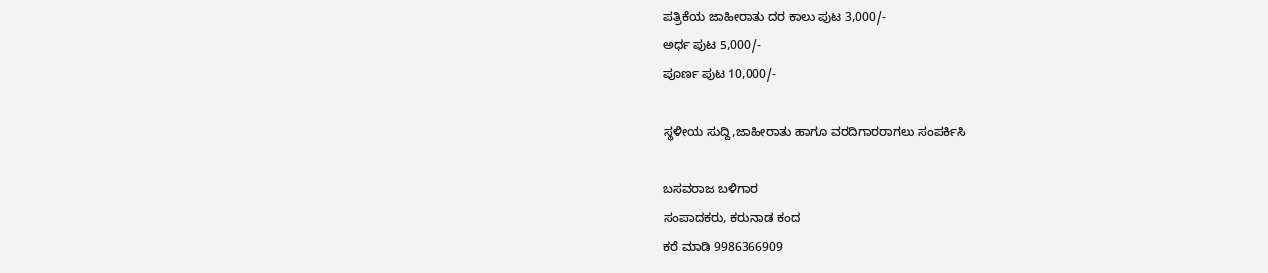ಪತ್ರಿಕೆಯ ಜಾಹೀರಾತು ದರ ಕಾಲು ಪುಟ 3,000/-
ಅರ್ಧ ಪುಟ 5,000/-
ಪೂರ್ಣ ಪುಟ 10,000/-

ಸ್ಥಳೀಯ ಸುದ್ದಿ,ಜಾಹೀರಾತು ಹಾಗೂ ವರದಿಗಾರರಾಗಲು ಸಂಪರ್ಕಿಸಿ

ಬಸವರಾಜ ಬಳಿಗಾರ
ಸಂಪಾದಕರು, ಕರುನಾಡ ಕಂದ
ಕರೆ ಮಾಡಿ 9986366909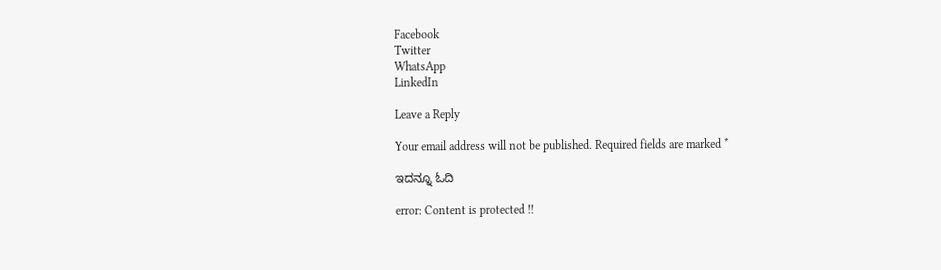Facebook
Twitter
WhatsApp
LinkedIn

Leave a Reply

Your email address will not be published. Required fields are marked *

ಇದನ್ನೂ ಓದಿ

error: Content is protected !!